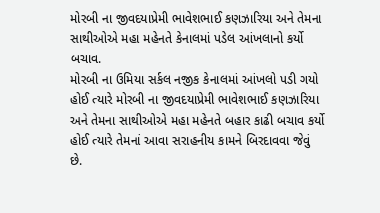મોરબી ના જીવદયાપ્રેમી ભાવેશભાઈ કણઝારિયા અને તેમના સાથીઓએ મહા મહેનતે કેનાલમાં પડેલ આંખલાનો કર્યો બચાવ.
મોરબી ના ઉમિયા સર્કલ નજીક કેનાલમાં આંખલો પડી ગયો હોઈ ત્યારે મોરબી ના જીવદયાપ્રેમી ભાવેશભાઈ કણઝારિયા અને તેમના સાથીઓએ મહા મહેનતે બહાર કાઢી બચાવ કર્યો હોઈ ત્યારે તેમનાં આવા સરાહનીય કામને બિરદાવવા જેવું છે.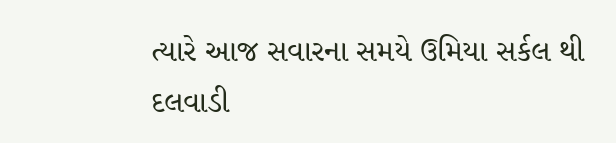ત્યારે આજ સવારના સમયે ઉમિયા સર્કલ થી દલવાડી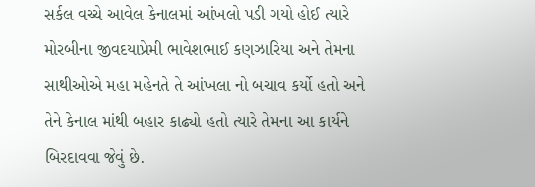સર્કલ વચ્ચે આવેલ કેનાલમાં આંખલો પડી ગયો હોઈ ત્યારે મોરબીના જીવદયાપ્રેમી ભાવેશભાઈ કણઝારિયા અને તેમના સાથીઓએ મહા મહેનતે તે આંખલા નો બચાવ કર્યો હતો અને તેને કેનાલ માંથી બહાર કાઢ્યો હતો ત્યારે તેમના આ કાર્યને બિરદાવવા જેવું છે.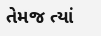તેમજ ત્યાં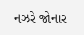નઝરે જોનાર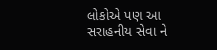લોકોએ પણ આ સરાહનીય સેવા ને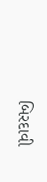બિરદાવી